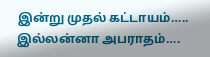இன்று முதல் கட்டாயம்….. இல்லன்னா அபராதம்….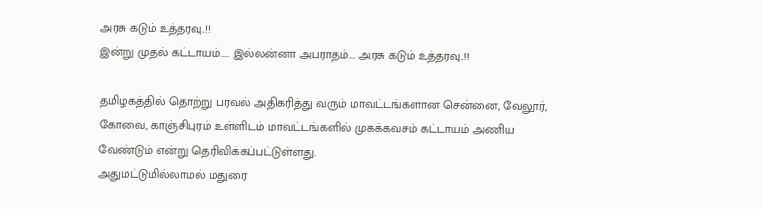அரசு கடும் உத்தரவு..!!
இன்று முதல் கட்டாயம்….. இல்லன்னா அபராதம்…. அரசு கடும் உத்தரவு..!!

தமிழகத்தில் தொற்று பரவல் அதிகரித்து வரும் மாவட்டங்களான சென்னை, வேலூர், கோவை, காஞ்சிபுரம் உள்ளிடம் மாவட்டங்களில் முகக்கவசம் கட்டாயம் அணிய வேண்டும் என்று தெரிவிக்கப்பட்டுள்ளது.
அதுமட்டுமில்லாமல் மதுரை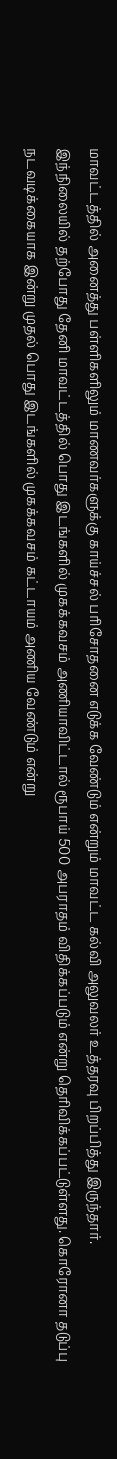மாவட்டத்தில் அனைத்து பள்ளிகளிலும் மாணவர்களுக்கு காய்ச்சல் பரிசோதனை எடுக்க வேண்டும் என்றும் மாவட்ட கல்வி அலுவலர் உத்தரவு பிறப்பித்து இருந்தார்.
இந்நிலையில் தற்போது தேனி மாவட்டத்தில் பொது இடங்களில் முகக்கவசம் அணியாவிட்டால் ரூபாய் 500 அபராதம் விதிக்கப்படும் என்று தெரிவிக்கப்பட்டுள்ளது. கொரோனா தடுப்பு நடவடிக்கையாக இன்று முதல் பொது இடங்களில் முகக்கவசம் கட்டாயம் அணிய வேண்டும் என்று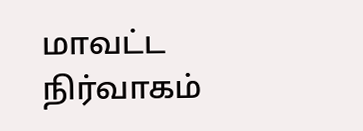மாவட்ட நிர்வாகம்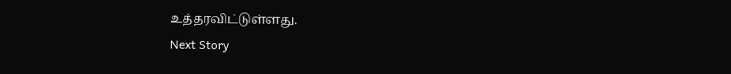உத்தரவிட்டுள்ளது.
Next Story